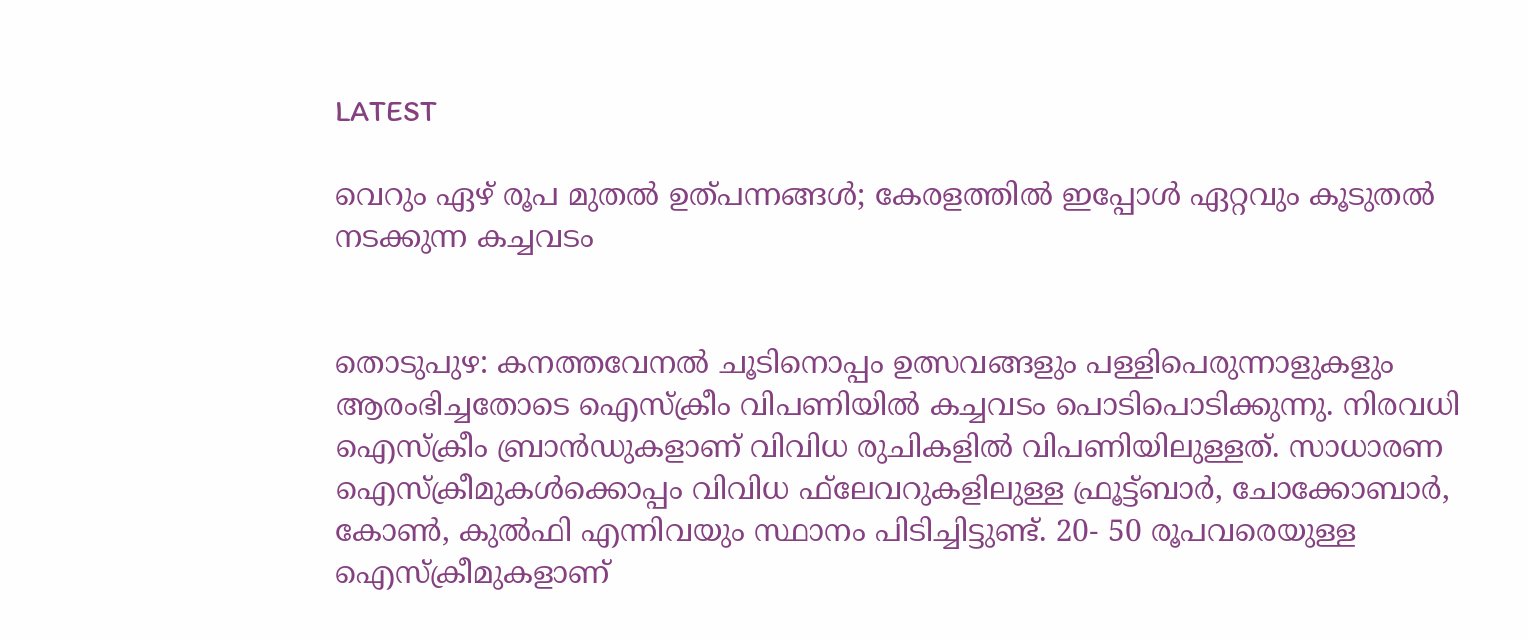LATEST

വെറും ഏഴ് രൂപ മുതല്‍ ഉത്പന്നങ്ങള്‍; കേരളത്തില്‍ ഇപ്പോള്‍ ഏറ്റവും കൂടുതല്‍ നടക്കുന്ന കച്ചവടം


തൊടുപുഴ: കനത്തവേനല്‍ ചൂടിനൊപ്പം ഉത്സവങ്ങളും പള്ളിപെരുന്നാളുകളും ആരംഭിച്ചതോടെ ഐസ്‌ക്രീം വിപണിയില്‍ കച്ചവടം പൊടിപൊടിക്കുന്നു. നിരവധി ഐസ്‌ക്രീം ബ്രാന്‍ഡുകളാണ് വിവിധ രുചികളില്‍ വിപണിയിലുള്ളത്. സാധാരണ ഐസ്‌ക്രീമുകള്‍ക്കൊപ്പം വിവിധ ഫ്‌ലേവറുകളിലുള്ള ഫ്രൂട്ട്ബാര്‍, ചോക്കോബാര്‍, കോണ്‍, കുല്‍ഫി എന്നിവയും സ്ഥാനം പിടിച്ചിട്ടുണ്ട്. 20- 50 രൂപവരെയുള്ള ഐസ്‌ക്രീമുകളാണ്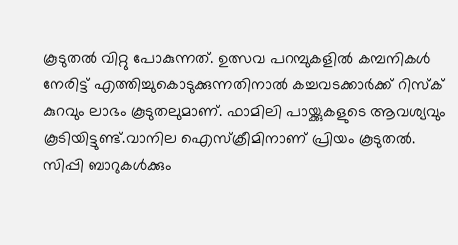കൂടുതല്‍ വിറ്റു പോകുന്നത്. ഉത്സവ പറമ്പുകളില്‍ കമ്പനികള്‍ നേരിട്ട് എത്തിച്ചുകൊടുക്കുന്നതിനാല്‍ കച്ചവടക്കാര്‍ക്ക് റിസ്‌ക് കുറവും ലാഭം കൂടുതലുമാണ്. ഫാമിലി പായ്ക്കുകളുടെ ആവശ്യവും കൂടിയിട്ടുണ്ട്.വാനില ഐസ്‌ക്രീമിനാണ് പ്രിയം കൂടുതല്‍. സിപ്പി ബാറുകള്‍ക്കും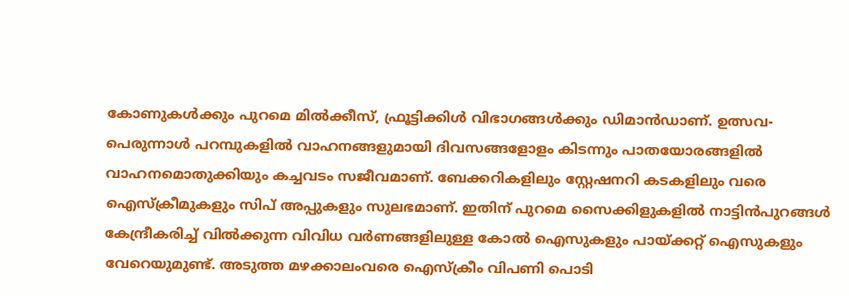കോണുകള്‍ക്കും പുറമെ മില്‍ക്കീസ്, ഫ്രൂട്ടിക്കിള്‍ വിഭാഗങ്ങള്‍ക്കും ഡിമാന്‍ഡാണ്. ഉത്സവ- പെരുന്നാള്‍ പറമ്പുകളില്‍ വാഹനങ്ങളുമായി ദിവസങ്ങളോളം കിടന്നും പാതയോരങ്ങളില്‍ വാഹനമൊതുക്കിയും കച്ചവടം സജീവമാണ്. ബേക്കറികളിലും സ്റ്റേഷനറി കടകളിലും വരെ ഐസ്‌ക്രീമുകളും സിപ് അപ്പുകളും സുലഭമാണ്. ഇതിന് പുറമെ സൈക്കിളുകളില്‍ നാട്ടിന്‍പുറങ്ങള്‍ കേന്ദ്രീകരിച്ച് വില്‍ക്കുന്ന വിവിധ വര്‍ണങ്ങളിലുള്ള കോല്‍ ഐസുകളും പായ്ക്കറ്റ് ഐസുകളും വേറെയുമുണ്ട്. അടുത്ത മഴക്കാലംവരെ ഐസ്‌ക്രീം വിപണി പൊടി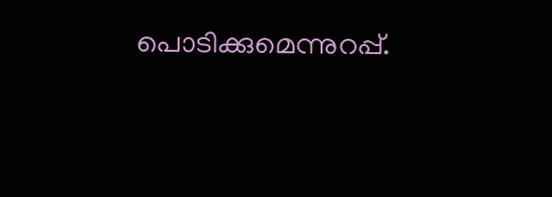പൊടിക്കുമെന്നുറപ്പ്.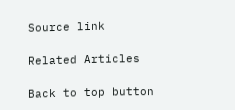Source link

Related Articles

Back to top button